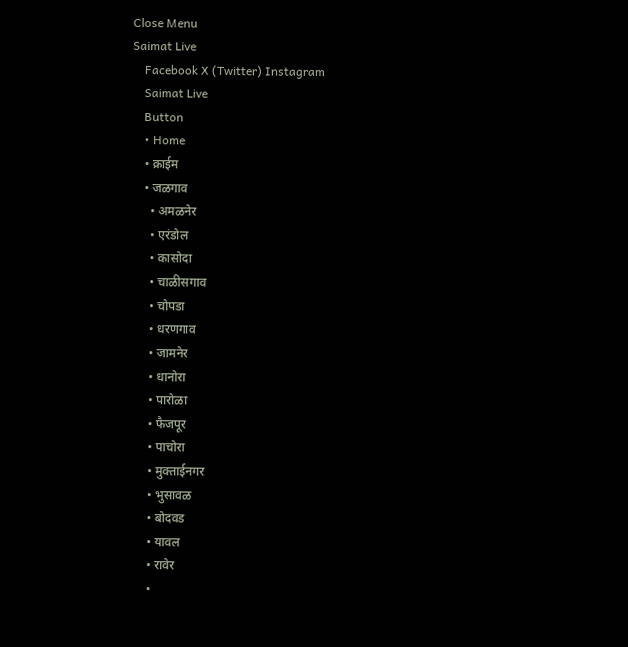Close Menu
Saimat Live
    Facebook X (Twitter) Instagram
    Saimat Live
    Button
    • Home
    • क्राईम
    • जळगाव
      • अमळनेर
      • एरंडोल
      • कासोदा
      • चाळीसगाव
      • चोपडा
      • धरणगाव
      • जामनेर
      • धानोरा
      • पारोळा
      • फैजपूर
      • पाचोरा
      • मुक्ताईनगर
      • भुसावळ
      • बोदवड
      • यावल
      • रावेर
      •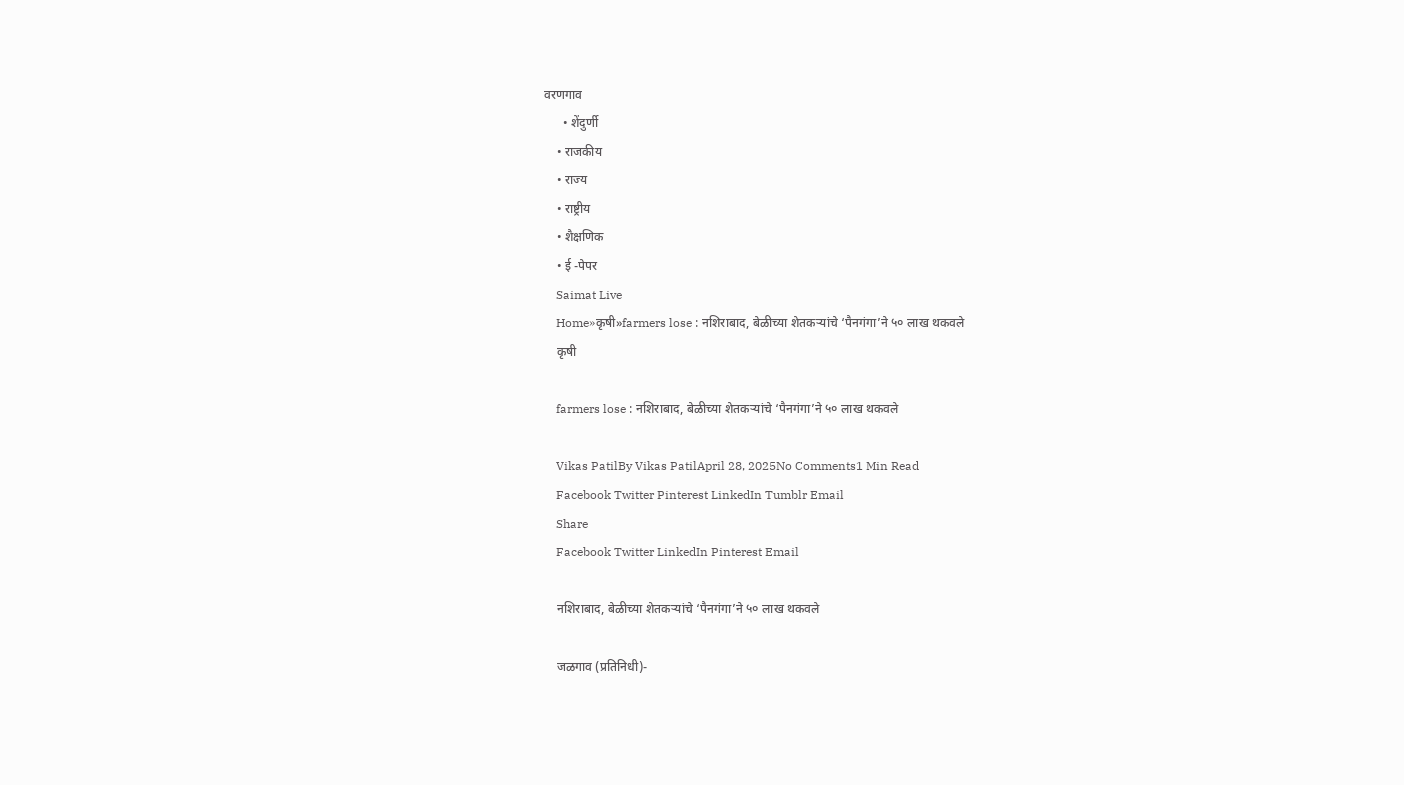वरणगाव
      • शेंदुर्णी
    • राजकीय
    • राज्य
    • राष्ट्रीय
    • शैक्षणिक
    • ई -पेपर
    Saimat Live
    Home»कृषी»farmers lose : नशिराबाद, बेळीच्या शेतकऱ्यांचे ‘पैनगंगा’ने ५० लाख थकवले
    कृषी

    farmers lose : नशिराबाद, बेळीच्या शेतकऱ्यांचे ‘पैनगंगा’ने ५० लाख थकवले

    Vikas PatilBy Vikas PatilApril 28, 2025No Comments1 Min Read
    Facebook Twitter Pinterest LinkedIn Tumblr Email
    Share
    Facebook Twitter LinkedIn Pinterest Email

    नशिराबाद, बेळीच्या शेतकऱ्यांचे ‘पैनगंगा’ने ५० लाख थकवले

    जळगाव (प्रतिनिधी)-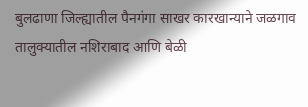बुलढाणा जिल्ह्यातील पैनगंगा साखर कारखान्याने जळगाव तालुक्यातील नशिराबाद आणि बेळी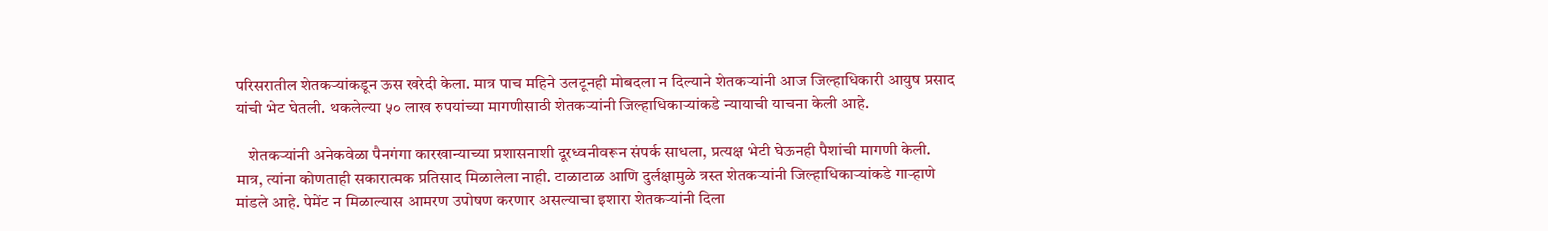परिसरातील शेतकऱ्यांकडून ऊस खरेदी केला. मात्र पाच महिने उलटूनही मोबदला न दिल्याने शेतकऱ्यांनी आज जिल्हाधिकारी आयुष प्रसाद यांची भेट घेतली. थकलेल्या ५० लाख रुपयांच्या मागणीसाठी शेतकऱ्यांनी जिल्हाधिकाऱ्यांकडे न्यायाची याचना केली आहे.

    शेतकऱ्यांनी अनेकवेळा पैनगंगा कारखान्याच्या प्रशासनाशी दूरध्वनीवरून संपर्क साधला, प्रत्यक्ष भेटी घेऊनही पैशांची मागणी केली. मात्र, त्यांना कोणताही सकारात्मक प्रतिसाद मिळालेला नाही. टाळाटाळ आणि दुर्लक्षामुळे त्रस्त शेतकऱ्यांनी जिल्हाधिकाऱ्यांकडे गाऱ्हाणे मांडले आहे. पेमेंट न मिळाल्यास आमरण उपोषण करणार असल्याचा इशारा शेतकऱ्यांनी दिला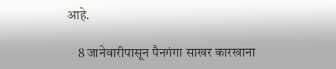आहे.

    8 जानेवारीपासून पैनगंगा साखर कारखाना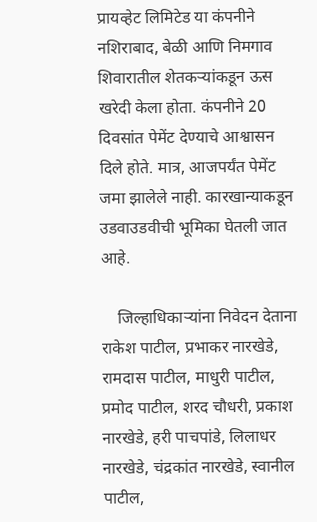प्रायव्हेट लिमिटेड या कंपनीने नशिराबाद, बेळी आणि निमगाव शिवारातील शेतकऱ्यांकडून ऊस खरेदी केला होता. कंपनीने 20 दिवसांत पेमेंट देण्याचे आश्वासन दिले होते. मात्र, आजपर्यंत पेमेंट जमा झालेले नाही. कारखान्याकडून उडवाउडवीची भूमिका घेतली जात आहे.

    जिल्हाधिकाऱ्यांना निवेदन देताना राकेश पाटील, प्रभाकर नारखेडे, रामदास पाटील, माधुरी पाटील, प्रमोद पाटील, शरद चौधरी, प्रकाश नारखेडे, हरी पाचपांडे, लिलाधर नारखेडे, चंद्रकांत नारखेडे, स्वानील पाटील,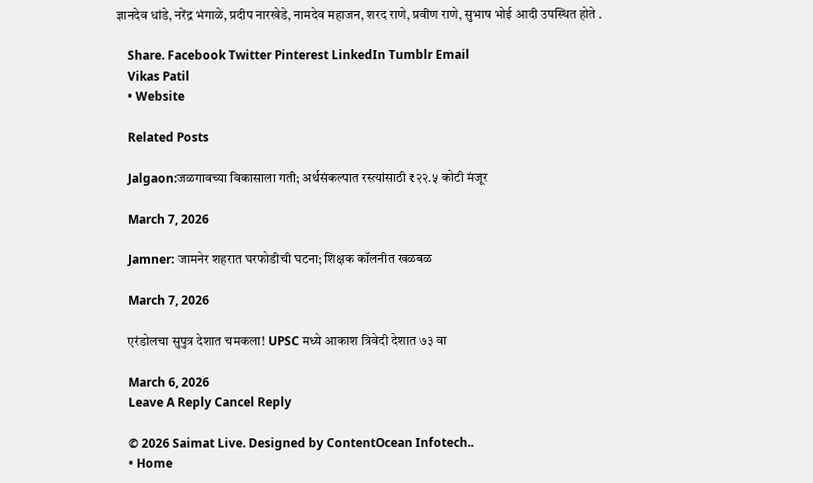ज्ञानदेव धांडे, नरेंद्र भंगाळे, प्रदीप नारखेडे, नामदेव महाजन, शरद राणे, प्रवीण राणे, सुभाष भोई आदी उपस्थित होते .

    Share. Facebook Twitter Pinterest LinkedIn Tumblr Email
    Vikas Patil
    • Website

    Related Posts

    Jalgaon:जळगावच्या विकासाला गती; अर्थसंकल्पात रस्त्यांसाठी ₹२२.५ कोटी मंजूर

    March 7, 2026

    Jamner: जामनेर शहरात घरफोडीची घटना; शिक्षक कॉलनीत खळबळ

    March 7, 2026

    एरंडोलचा सुपुत्र देशात चमकला! UPSC मध्ये आकाश त्रिवेदी देशात ७३ वा

    March 6, 2026
    Leave A Reply Cancel Reply

    © 2026 Saimat Live. Designed by ContentOcean Infotech..
    • Home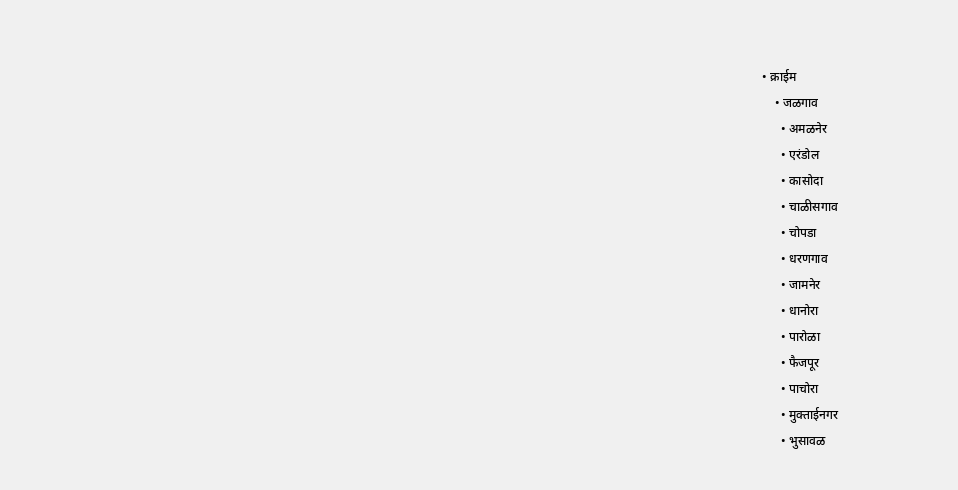• क्राईम
    • जळगाव
      • अमळनेर
      • एरंडोल
      • कासोदा
      • चाळीसगाव
      • चोपडा
      • धरणगाव
      • जामनेर
      • धानोरा
      • पारोळा
      • फैजपूर
      • पाचोरा
      • मुक्ताईनगर
      • भुसावळ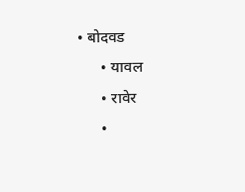• बोदवड
      • यावल
      • रावेर
      •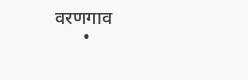वरणगाव
      •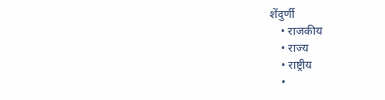शेंदुर्णी
    • राजकीय
    • राज्य
    • राष्ट्रीय
    •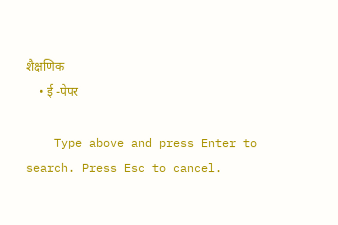शैक्षणिक
    • ई -पेपर

    Type above and press Enter to search. Press Esc to cancel.